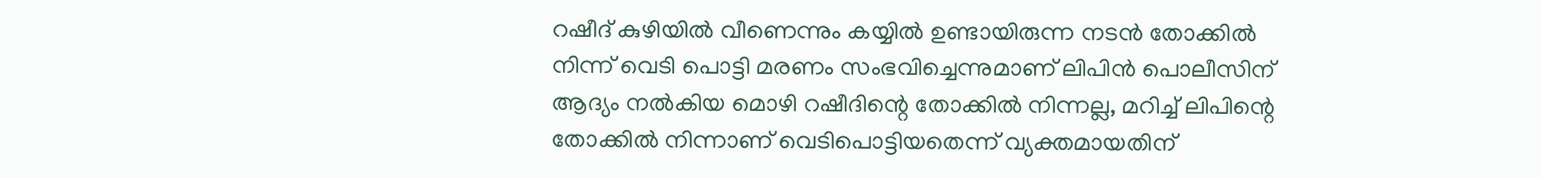റഷീദ്‌ കുഴിയിൽ വീണെന്നും കയ്യിൽ ഉണ്ടായിരുന്ന നടൻ തോക്കിൽ നിന്ന് വെടി പൊട്ടി മരണം സംഭവിച്ചെന്നുമാണ് ലിപിൻ പൊലീസിന് ആദ്യം നൽകിയ മൊഴി റഷീദിന്റെ തോക്കിൽ നിന്നല്ല, മറിച്ച് ലിപിന്റെ തോക്കിൽ നിന്നാണ് വെടിപൊട്ടിയതെന്ന് വ്യക്തമായതിന്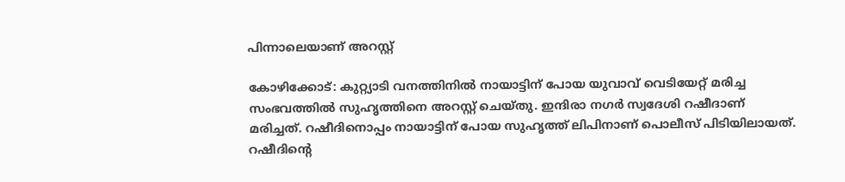പിന്നാലെയാണ് അറസ്റ്റ്

കോഴിക്കോട്: കുറ്റ്യാടി വനത്തിനിൽ നായാട്ടിന് പോയ യുവാവ് വെടിയേറ്റ് മരിച്ച സംഭവത്തിൽ സുഹൃത്തിനെ അറസ്റ്റ് ചെയ്തു. ഇന്ദിരാ നഗർ സ്വദേശി റഷീദാണ് മരിച്ചത്. റഷീദിനൊപ്പം നായാട്ടിന് പോയ സുഹൃത്ത് ലിപിനാണ് പൊലീസ് പിടിയിലായത്. റഷീദിന്റെ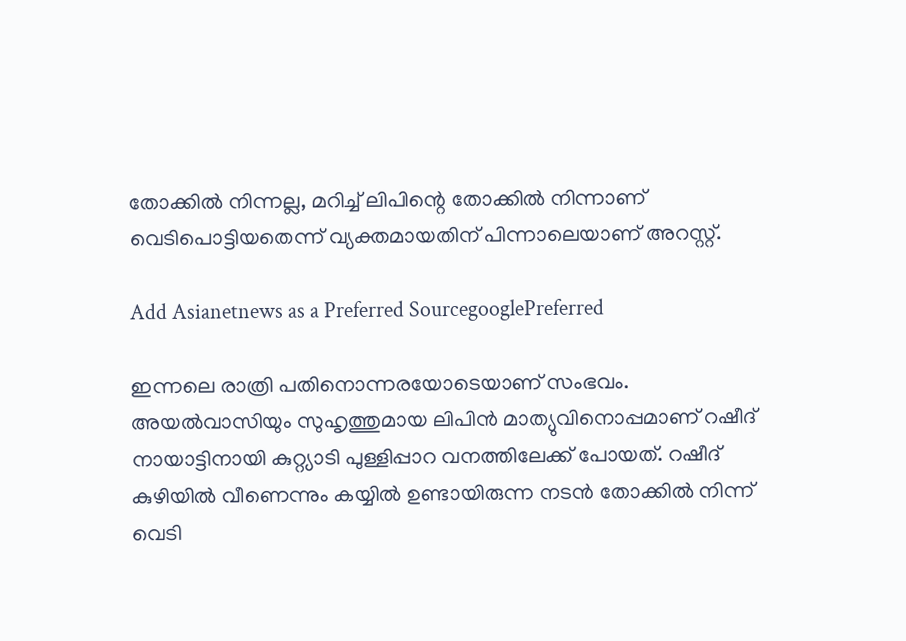തോക്കിൽ നിന്നല്ല, മറിച്ച് ലിപിന്റെ തോക്കിൽ നിന്നാണ് വെടിപൊട്ടിയതെന്ന് വ്യക്തമായതിന് പിന്നാലെയാണ് അറസ്റ്റ്.

Add Asianetnews as a Preferred SourcegooglePreferred

ഇന്നലെ രാത്രി പതിനൊന്നരയോടെയാണ് സംഭവം. അയൽവാസിയും സുഹൃത്തുമായ ലിപിൻ മാത്യുവിനൊപ്പമാണ് റഷീദ്‌ നായാട്ടിനായി കുറ്റ്യാടി പുള്ളിപ്പാറ വനത്തിലേക്ക് പോയത്. റഷീദ്‌ കുഴിയിൽ വീണെന്നും കയ്യിൽ ഉണ്ടായിരുന്ന നടൻ തോക്കിൽ നിന്ന് വെടി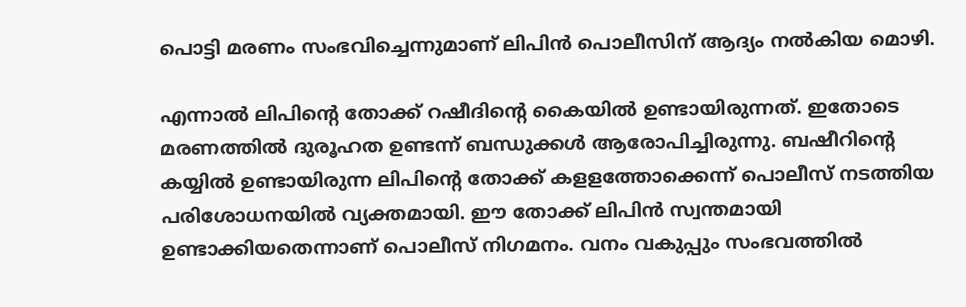പൊട്ടി മരണം സംഭവിച്ചെന്നുമാണ് ലിപിൻ പൊലീസിന് ആദ്യം നൽകിയ മൊഴി.

എന്നാൽ ലിപിന്‍റെ തോക്ക് റഷീദിന്‍റെ കൈയില്‍ ഉണ്ടായിരുന്നത്. ഇതോടെ മരണത്തിൽ ദുരൂഹത ഉണ്ടന്ന് ബന്ധുക്കള്‍ ആരോപിച്ചിരുന്നു. ബഷീറിന്റെ കയ്യിൽ ഉണ്ടായിരുന്ന ലിപിന്‍റെ തോക്ക് കളളത്തോക്കെന്ന് പൊലീസ് നടത്തിയ പരിശോധനയിൽ വ്യക്തമായി. ഈ തോക്ക് ലിപിൻ സ്വന്തമായി ഉണ്ടാക്കിയതെന്നാണ് പൊലീസ് നിഗമനം. വനം വകുപ്പും സംഭവത്തിൽ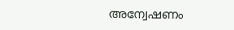അന്വേഷണം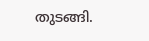തുടങ്ങി.